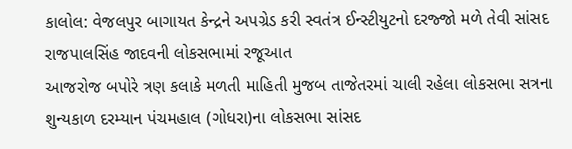કાલોલ: વેજલપુર બાગાયત કેન્દ્રને અપગ્રેડ કરી સ્વતંત્ર ઈન્સ્ટીયુટનો દરજ્જો મળે તેવી સાંસદ રાજપાલસિંહ જાદવની લોકસભામાં રજૂઆત
આજરોજ બપોરે ત્રણ કલાકે મળતી માહિતી મુજબ તાજેતરમાં ચાલી રહેલા લોકસભા સત્રના શુન્યકાળ દરમ્યાન પંચમહાલ (ગોધરા)ના લોકસભા સાંસદ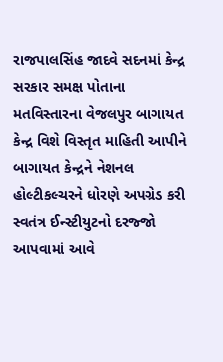રાજપાલસિંહ જાદવે સદનમાં કેન્દ્ર સરકાર સમક્ષ પોતાના મતવિસ્તારના વેજલપુર બાગાયત કેન્દ્ર વિશે વિસ્તૃત માહિતી આપીને બાગાયત કેન્દ્રને નેશનલ હોલ્ટીકલ્ચરને ધોરણે અપગ્રેડ કરી સ્વતંત્ર ઈન્સ્ટીયુટનો દરજ્જો આપવામાં આવે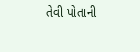તેવી પોતાની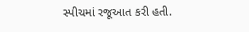સ્પીચમાં રજૂઆત કરી હતી.